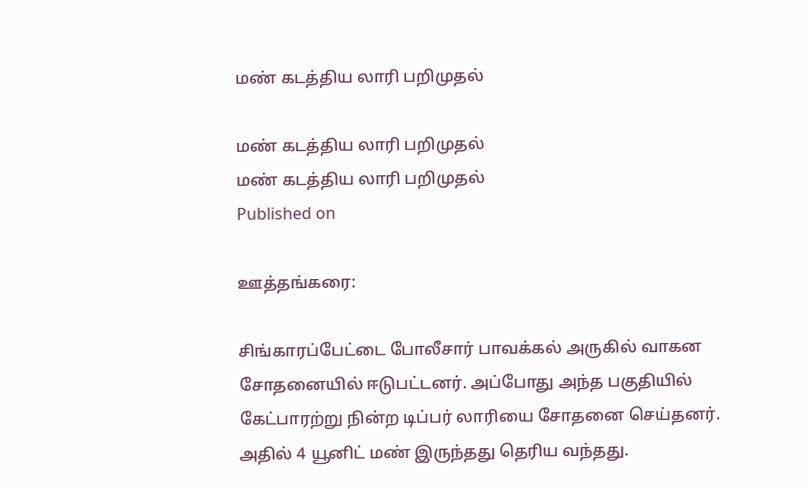மண் கடத்திய லாரி பறிமுதல்

மண் கடத்திய லாரி பறிமுதல்
மண் கடத்திய லாரி பறிமுதல்
Published on

ஊத்தங்கரை:

சிங்காரப்பேட்டை போலீசார் பாவக்கல் அருகில் வாகன சோதனையில் ஈடுபட்டனர். அப்போது அந்த பகுதியில் கேட்பாரற்று நின்ற டிப்பர் லாரியை சோதனை செய்தனர். அதில் 4 யூனிட் மண் இருந்தது தெரிய வந்தது.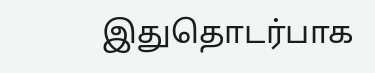இதுதொடர்பாக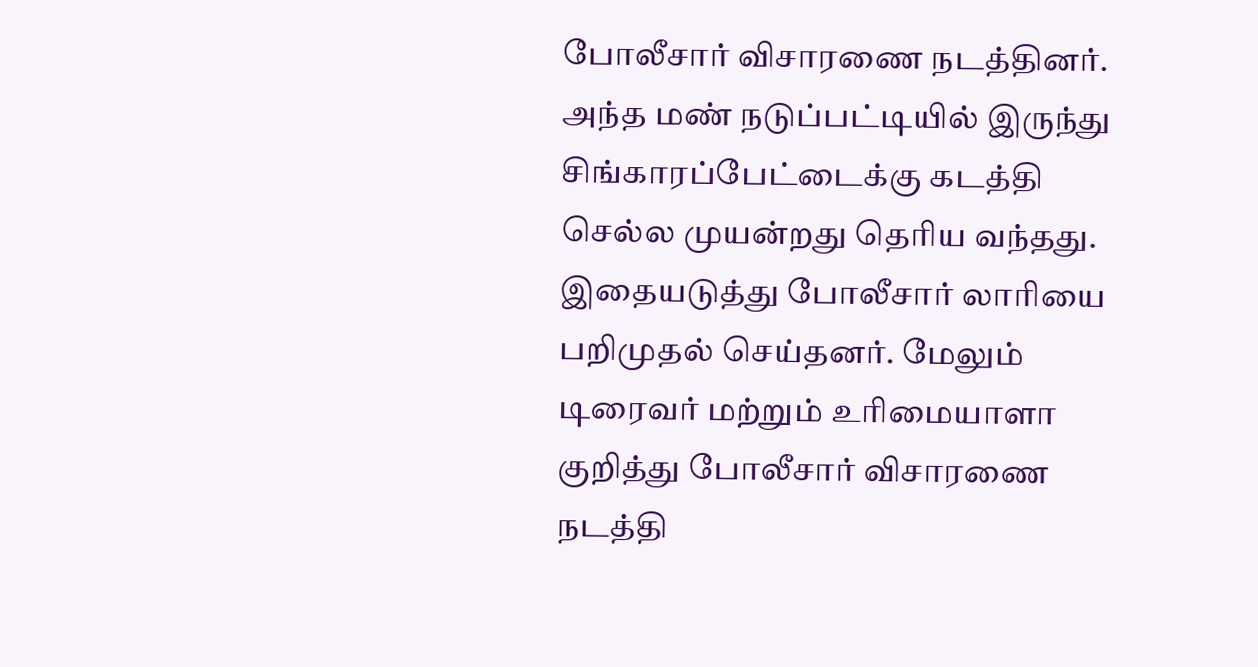போலீசார் விசாரணை நடத்தினர். அந்த மண் நடுப்பட்டியில் இருந்து சிங்காரப்பேட்டைக்கு கடத்தி செல்ல முயன்றது தெரிய வந்தது. இதையடுத்து போலீசார் லாரியை பறிமுதல் செய்தனர். மேலும் டிரைவர் மற்றும் உரிமையாளா குறித்து போலீசார் விசாரணை நடத்தி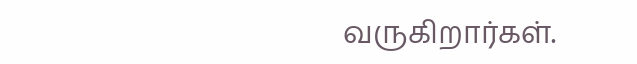வருகிறார்கள்.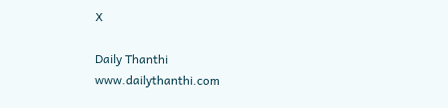X

Daily Thanthi
www.dailythanthi.com